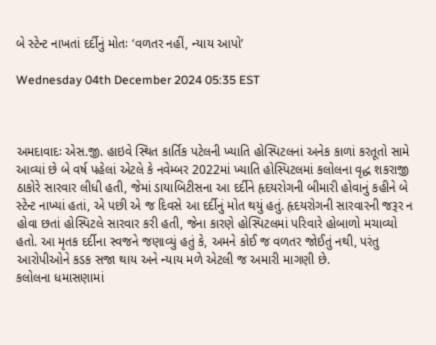બે સ્ટેન્ટ નાખતાં દર્દીનું મોતઃ ‘વળતર નહીં, ન્યાય આપો’

Wednesday 04th December 2024 05:35 EST



અમદાવાદઃ એસ.જી. હાઇવે સ્થિત કાર્તિક પટેલની ખ્યાતિ હોસ્પિટલનાં અનેક કાળાં કરતૂતો સામે આવ્યાં છે બે વર્ષ પહેલાં એટલે કે નવેમ્બર 2022માં ખ્યાતિ હોસ્પિટલમાં કલોલના વૃદ્ધ શકરાજી ઠાકોરે સારવાર લીધી હતી, જેમાં ડાયાબિટીસના આ દર્દીને હૃદયરોગની બીમારી હોવાનું કહીને બે સ્ટેન્ટ નાખ્યાં હતાં, એ પછી એ જ દિવસે આ દર્દીનું મોત થયું હતું. હૃદયરોગની સારવારની જરૂર ન હોવા છતાં હોસ્પિટલે સારવાર કરી હતી, જેના કારણે હોસ્પિટલમાં પરિવારે હોબાળો મચાવ્યો હતો. આ મૃતક દર્દીના સ્વજને જણાવ્યું હતું કે, અમને કોઈ જ વળતર જોઈતું નથી, પરંતુ આરોપીઓને કડક સજા થાય અને ન્યાય મળે એટલી જ અમારી માગણી છે.
કલોલના ધમાસણામાં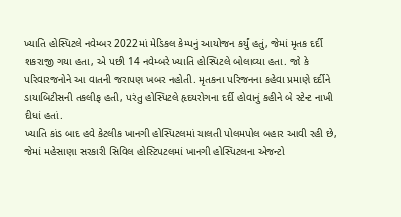ખ્યાતિ હોસ્પિટલે નવેમ્બર 2022માં મેડિકલ કેમ્પનું આયોજન કર્યું હતું, જેમાં મૃતક દર્દી શકરાજી ગયા હતા, એ પછી 14 નવેમ્બરે ખ્યાતિ હોસ્પિટલે બોલાવ્યા હતા. જો કે પરિવારજનોને આ વાતની જરાપણ ખબર નહોતી. મૃતકના પરિજનના કહેવા પ્રમાણે દર્દીને ડાયાબિટીસની તકલીફ હતી, પરંતુ હોસ્પિટલે હૃદયરોગના દર્દી હોવાનું કહીને બે સ્ટેન્ટ નાખી દીધાં હતાં.
ખ્યાતિ કાંડ બાદ હવે કેટલીક ખાનગી હોસ્પિટલમાં ચાલતી પોલમપોલ બહાર આવી રહી છે, જેમાં મહેસાણા સરકારી સિવિલ હોસ્ટિપટલમાં ખાનગી હોસ્પિટલના એજન્ટો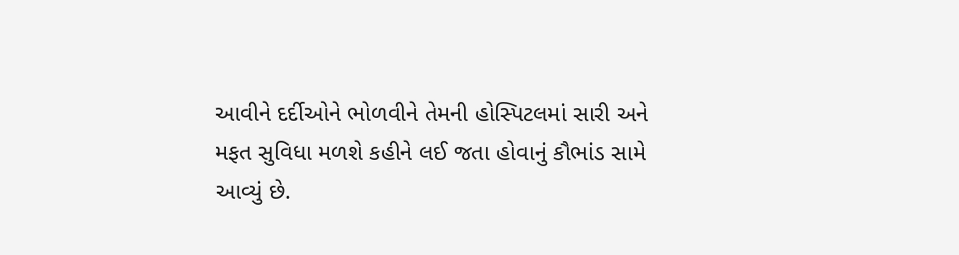આવીને દર્દીઓને ભોળવીને તેમની હોસ્પિટલમાં સારી અને મફત સુવિધા મળશે કહીને લઈ જતા હોવાનું કૌભાંડ સામે આવ્યું છે.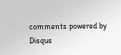comments powered by Disqus